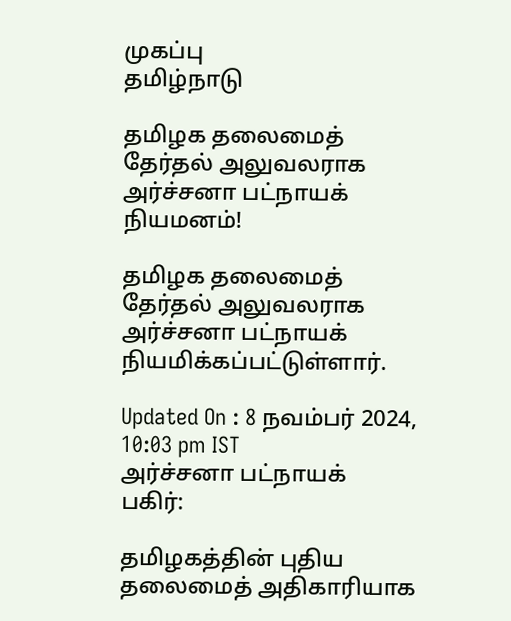முகப்பு
தமிழ்நாடு

தமிழக தலைமைத் தேர்தல் அலுவலராக அர்ச்சனா பட்நாயக் நியமனம்!

தமிழக தலைமைத் தேர்தல் அலுவலராக அர்ச்சனா பட்நாயக் நியமிக்கப்பட்டுள்ளார்.

Updated On : 8 நவம்பர் 2024, 10:03 pm IST
அர்ச்சனா பட்நாயக்
பகிர்:

தமிழகத்தின் புதிய தலைமைத் அதிகாரியாக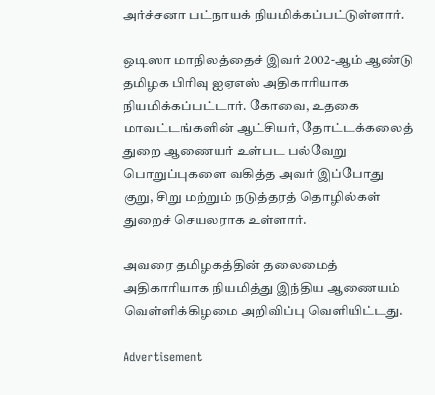அர்ச்சனா பட்நாயக் நியமிக்கப்பட்டுள்ளார்.

ஒடிஸா மாநிலத்தைச் இவர் 2002-ஆம் ஆண்டு தமிழக பிரிவு ஐஏஎஸ் அதிகாரியாக நியமிக்கப்பட்டார். கோவை, உதகை மாவட்டங்களின் ஆட்சியர், தோட்டக்கலைத் துறை ஆணையர் உள்பட பல்வேறு பொறுப்புகளை வகித்த அவர் இப்போது குறு, சிறு மற்றும் நடுத்தரத் தொழில்கள் துறைச் செயலராக உள்ளார்.

அவரை தமிழகத்தின் தலைமைத் அதிகாரியாக நியமித்து இந்திய ஆணையம் வெள்ளிக்கிழமை அறிவிப்பு வெளியிட்டது.

Advertisement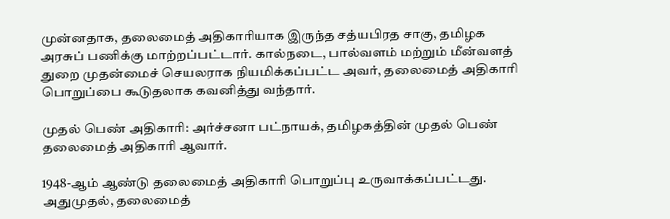முன்னதாக, தலைமைத் அதிகாரியாக இருந்த சத்யபிரத சாகு, தமிழக அரசுப் பணிக்கு மாற்றப்பட்டார். கால்நடை, பால்வளம் மற்றும் மீன்வளத் துறை முதன்மைச் செயலராக நியமிக்கப்பட்ட அவர், தலைமைத் அதிகாரி பொறுப்பை கூடுதலாக கவனித்து வந்தார்.

முதல் பெண் அதிகாரி: அர்ச்சனா பட்நாயக், தமிழகத்தின் முதல் பெண் தலைமைத் அதிகாரி ஆவார்.

1948-ஆம் ஆண்டு தலைமைத் அதிகாரி பொறுப்பு உருவாக்கப்பட்டது. அதுமுதல், தலைமைத்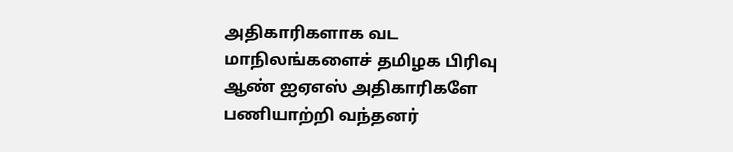அதிகாரிகளாக வட மாநிலங்களைச் தமிழக பிரிவு ஆண் ஐஏஎஸ் அதிகாரிகளே பணியாற்றி வந்தனர்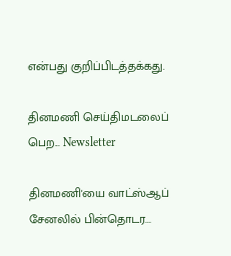என்பது குறிப்பிடத்தக்கது.

தினமணி செய்திமடலைப் பெற... Newsletter

தினமணி'யை வாட்ஸ்ஆப் சேனலில் பின்தொடர...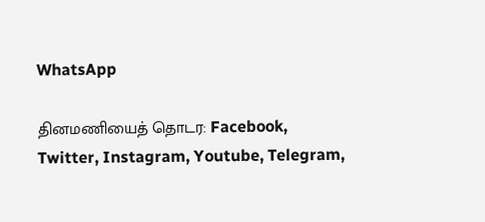WhatsApp

தினமணியைத் தொடர: Facebook, Twitter, Instagram, Youtube, Telegram,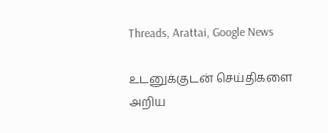Threads, Arattai, Google News

உடனுக்குடன் செய்திகளை அறிய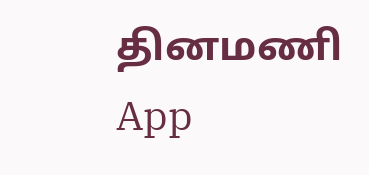தினமணி App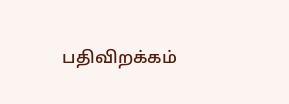பதிவிறக்கம்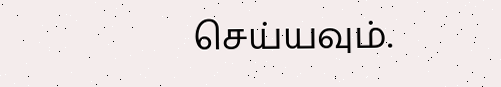செய்யவும்.